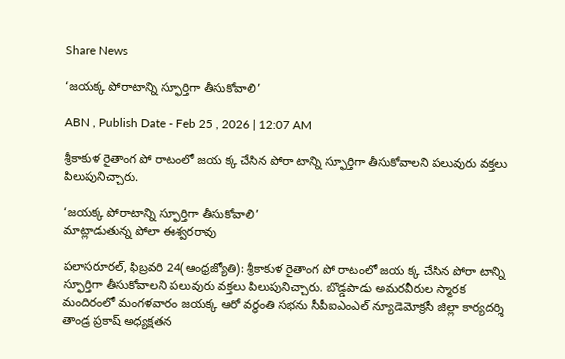Share News

‘జయక్క పోరాటాన్ని స్ఫూర్తిగా తీసుకోవాలి’

ABN , Publish Date - Feb 25 , 2026 | 12:07 AM

శ్రీకాకుళ రైతాంగ పో రాటంలో జయ క్క చేసిన పోరా టాన్ని స్ఫూర్తిగా తీసుకోవాలని పలువురు వక్తలు పిలుపునిచ్చారు.

‘జయక్క పోరాటాన్ని స్ఫూర్తిగా తీసుకోవాలి’
మాట్లాడుతున్న పోలా ఈశ్వరరావు

పలాసరూరల్‌, ఫిబ్రవరి 24(ఆంధ్రజ్యోతి): శ్రీకాకుళ రైతాంగ పో రాటంలో జయ క్క చేసిన పోరా టాన్ని స్ఫూర్తిగా తీసుకోవాలని పలువురు వక్తలు పిలుపునిచ్చారు. బొడ్డపాడు అమరవీరుల స్మారక మందిరంలో మంగళవారం జయక్క ఆరో వర్ధంతి సభను సీపీఐఎంఎల్‌ న్యూడెమోక్రసీ జిల్లా కార్యదర్శి తాండ్ర ప్రకాష్‌ అధ్యక్షతన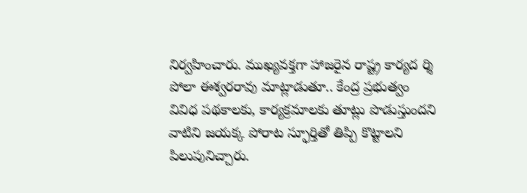నిర్వహించారు. ముఖ్యవక్తగా హాజరైన రాష్ట్ర కార్యద ర్శి పోలా ఈశ్వరరావు మాట్లాడుతూ.. కేంద్ర ప్రభుత్వం వివిధ పథకాలకు, కార్యక్రమాలకు తూట్లు పొడుస్తుందని వాటిని జయక్క పోరాట స్ఫూర్తితో తిప్పి కొట్టాలని పిలుపునిచ్చారు.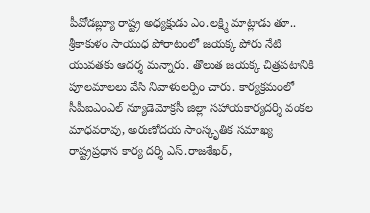పీవోడబ్ల్యూ రాష్ట్ర అధ్యక్షుడు ఎం.లక్ష్మి మాట్లాడు తూ.. శ్రీకాకుళం సాయుధ పోరాటంలో జయక్క పోరు నేటి యువతకు ఆదర్శ మన్నారు. తొలుత జయక్క చిత్రపటానికి పూలమాలలు వేసి నివాళులర్పిం చారు. కార్యక్రమంలో సీపీఐఎంఎల్‌ న్యూడెమోక్రసీ జిల్లా సహాయకార్యదర్శి వంకల మాధవరావు, అరుణోదయ సాంస్కృతిక సమాఖ్య రాష్ట్రప్రధాన కార్య దర్శి ఎస్‌.రాజశేఖర్‌,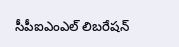సీపీఐఎంఎల్‌ లిబరేషన్‌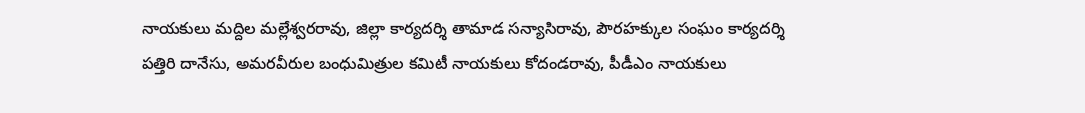నాయకులు మద్దిల మల్లేశ్వరరావు, జిల్లా కార్యదర్శి తామాడ సన్యాసిరావు, పౌరహక్కుల సంఘం కార్యదర్శి పత్తిరి దానేసు, అమరవీరుల బంధుమిత్రుల కమిటీ నాయకులు కోదండరావు, పీడీఎం నాయకులు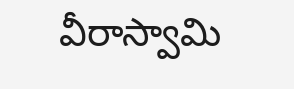వీరాస్వామి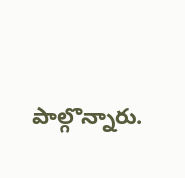పాల్గొన్నారు.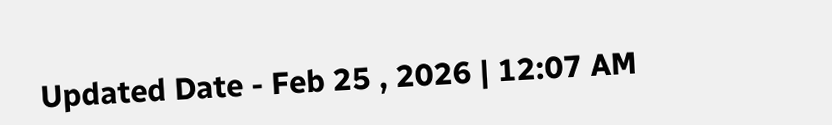Updated Date - Feb 25 , 2026 | 12:07 AM